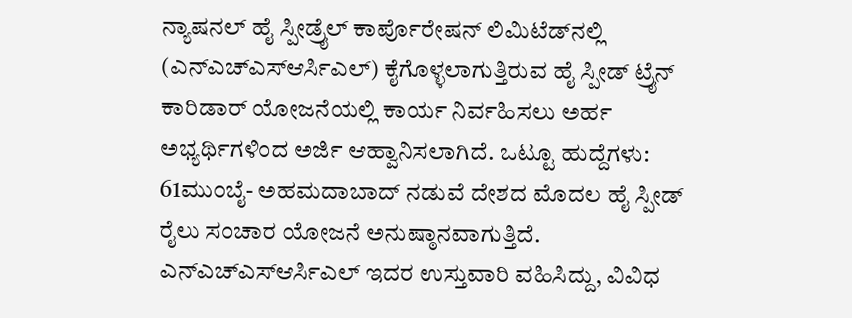ನ್ಯಾಷನಲ್ ಹೈ ಸ್ಪೀಡ್ರೈಲ್ ಕಾರ್ಪೊರೇಷನ್ ಲಿಮಿಟೆಡ್‍ನಲ್ಲಿ (ಎನ್‍ಎಚ್‍ಎಸ್‍ಆರ್ಸಿಎಲ್) ಕೈಗೊಳ್ಳಲಾಗುತ್ತಿರುವ ಹೈ ಸ್ಪೀಡ್ ಟ್ರೈನ್ ಕಾರಿಡಾರ್ ಯೋಜನೆಯಲ್ಲಿ ಕಾರ್ಯ ನಿರ್ವಹಿಸಲು ಅರ್ಹ ಅಭ್ಯರ್ಥಿಗಳಿಂದ ಅರ್ಜಿ ಆಹ್ವಾನಿಸಲಾಗಿದೆ. ಒಟ್ಟೂ ಹುದ್ದೆಗಳು: 61ಮುಂಬೈ- ಅಹಮದಾಬಾದ್ ನಡುವೆ ದೇಶದ ಮೊದಲ ಹೈ ಸ್ಪೀಡ್ ರೈಲು ಸಂಚಾರ ಯೋಜನೆ ಅನುಷ್ಠಾನವಾಗುತ್ತಿದೆ.
ಎನ್‍ಎಚ್‍ಎಸ್‍ಆರ್ಸಿಎಲ್ ಇದರ ಉಸ್ತುವಾರಿ ವಹಿಸಿದ್ದು, ವಿವಿಧ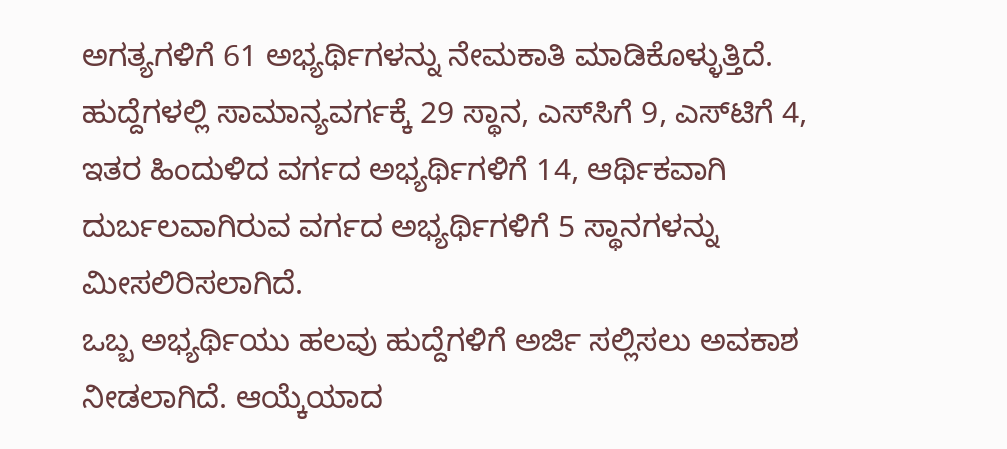ಅಗತ್ಯಗಳಿಗೆ 61 ಅಭ್ಯರ್ಥಿಗಳನ್ನು ನೇಮಕಾತಿ ಮಾಡಿಕೊಳ್ಳುತ್ತಿದೆ. ಹುದ್ದೆಗಳಲ್ಲಿ ಸಾಮಾನ್ಯವರ್ಗಕ್ಕೆ 29 ಸ್ಥಾನ, ಎಸ್‍ಸಿಗೆ 9, ಎಸ್‍ಟಿಗೆ 4, ಇತರ ಹಿಂದುಳಿದ ವರ್ಗದ ಅಭ್ಯರ್ಥಿಗಳಿಗೆ 14, ಆರ್ಥಿಕವಾಗಿ ದುರ್ಬಲವಾಗಿರುವ ವರ್ಗದ ಅಭ್ಯರ್ಥಿಗಳಿಗೆ 5 ಸ್ಥಾನಗಳನ್ನು ಮೀಸಲಿರಿಸಲಾಗಿದೆ.
ಒಬ್ಬ ಅಭ್ಯರ್ಥಿಯು ಹಲವು ಹುದ್ದೆಗಳಿಗೆ ಅರ್ಜಿ ಸಲ್ಲಿಸಲು ಅವಕಾಶ ನೀಡಲಾಗಿದೆ. ಆಯ್ಕೆಯಾದ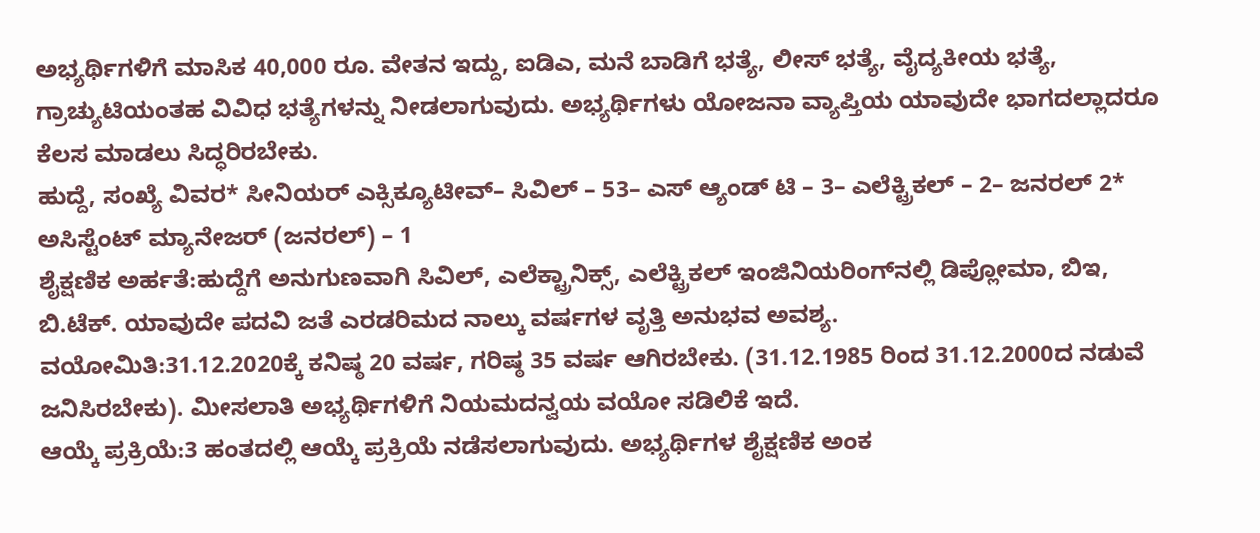ಅಭ್ಯರ್ಥಿಗಳಿಗೆ ಮಾಸಿಕ 40,000 ರೂ. ವೇತನ ಇದ್ದು, ಐಡಿಎ, ಮನೆ ಬಾಡಿಗೆ ಭತ್ಯೆ, ಲೀಸ್ ಭತ್ಯೆ, ವೈದ್ಯಕೀಯ ಭತ್ಯೆ, ಗ್ರಾಚ್ಯುಟಿಯಂತಹ ವಿವಿಧ ಭತ್ಯೆಗಳನ್ನು ನೀಡಲಾಗುವುದು. ಅಭ್ಯರ್ಥಿಗಳು ಯೋಜನಾ ವ್ಯಾಪ್ತಿಯ ಯಾವುದೇ ಭಾಗದಲ್ಲಾದರೂ ಕೆಲಸ ಮಾಡಲು ಸಿದ್ಧರಿರಬೇಕು.
ಹುದ್ದೆ, ಸಂಖ್ಯೆ ವಿವರ* ಸೀನಿಯರ್ ಎಕ್ಸಿಕ್ಯೂಟೀವ್– ಸಿವಿಲ್ – 53– ಎಸ್ ಆ್ಯಂಡ್ ಟಿ – 3– ಎಲೆಕ್ಟ್ರಿಕಲ್ – 2– ಜನರಲ್ 2* ಅಸಿಸ್ಟೆಂಟ್ ಮ್ಯಾನೇಜರ್ (ಜನರಲ್) – 1
ಶೈಕ್ಷಣಿಕ ಅರ್ಹತೆ:ಹುದ್ದೆಗೆ ಅನುಗುಣವಾಗಿ ಸಿವಿಲ್, ಎಲೆಕ್ಟ್ರಾನಿಕ್ಸ್, ಎಲೆಕ್ಟ್ರಿಕಲ್ ಇಂಜಿನಿಯರಿಂಗ್‍ನಲ್ಲಿ ಡಿಪ್ಲೋಮಾ, ಬಿಇ, ಬಿ.ಟೆಕ್. ಯಾವುದೇ ಪದವಿ ಜತೆ ಎರಡರಿಮದ ನಾಲ್ಕು ವರ್ಷಗಳ ವೃತ್ತಿ ಅನುಭವ ಅವಶ್ಯ.
ವಯೋಮಿತಿ:31.12.2020ಕ್ಕೆ ಕನಿಷ್ಠ 20 ವರ್ಷ, ಗರಿಷ್ಠ 35 ವರ್ಷ ಆಗಿರಬೇಕು. (31.12.1985 ರಿಂದ 31.12.2000ದ ನಡುವೆ ಜನಿಸಿರಬೇಕು). ಮೀಸಲಾತಿ ಅಭ್ಯರ್ಥಿಗಳಿಗೆ ನಿಯಮದನ್ವಯ ವಯೋ ಸಡಿಲಿಕೆ ಇದೆ.
ಆಯ್ಕೆ ಪ್ರಕ್ರಿಯೆ:3 ಹಂತದಲ್ಲಿ ಆಯ್ಕೆ ಪ್ರಕ್ರಿಯೆ ನಡೆಸಲಾಗುವುದು. ಅಭ್ಯರ್ಥಿಗಳ ಶೈಕ್ಷಣಿಕ ಅಂಕ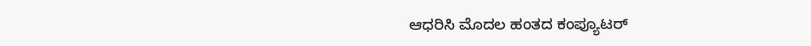ಆಧರಿಸಿ ಮೊದಲ ಹಂತದ ಕಂಪ್ಯೂಟರ್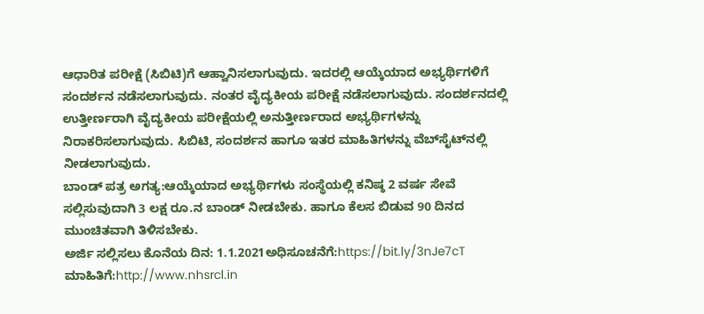ಆಧಾರಿತ ಪರೀಕ್ಷೆ (ಸಿಬಿಟಿ)ಗೆ ಆಹ್ವಾನಿಸಲಾಗುವುದು. ಇದರಲ್ಲಿ ಆಯ್ಕೆಯಾದ ಅಭ್ಯರ್ಥಿಗಳಿಗೆ ಸಂದರ್ಶನ ನಡೆಸಲಾಗುವುದು. ನಂತರ ವೈದ್ಯಕೀಯ ಪರೀಕ್ಷೆ ನಡೆಸಲಾಗುವುದು. ಸಂದರ್ಶನದಲ್ಲಿ ಉತ್ತೀರ್ಣರಾಗಿ ವೈದ್ಯಕೀಯ ಪರೀಕ್ಷೆಯಲ್ಲಿ ಅನುತ್ತೀರ್ಣರಾದ ಅಭ್ಯರ್ಥಿಗಳನ್ನು ನಿರಾಕರಿಸಲಾಗುವುದು. ಸಿಬಿಟಿ, ಸಂದರ್ಶನ ಹಾಗೂ ಇತರ ಮಾಹಿತಿಗಳನ್ನು ವೆಬ್‍ಸೈಟ್‍ನಲ್ಲಿ ನೀಡಲಾಗುವುದು.
ಬಾಂಡ್ ಪತ್ರ ಅಗತ್ಯ:ಆಯ್ಕೆಯಾದ ಅಭ್ಯರ್ಥಿಗಳು ಸಂಸ್ಥೆಯಲ್ಲಿ ಕನಿಷ್ಠ 2 ವರ್ಷ ಸೇವೆ ಸಲ್ಲಿಸುವುದಾಗಿ 3 ಲಕ್ಷ ರೂ.ನ ಬಾಂಡ್ ನೀಡಬೇಕು. ಹಾಗೂ ಕೆಲಸ ಬಿಡುವ 90 ದಿನದ ಮುಂಚಿತವಾಗಿ ತಿಳಿಸಬೇಕು.
ಅರ್ಜಿ ಸಲ್ಲಿಸಲು ಕೊನೆಯ ದಿನ: 1.1.2021ಅಧಿಸೂಚನೆಗೆ:https://bit.ly/3nJe7cT
ಮಾಹಿತಿಗೆ:http://www.nhsrcl.in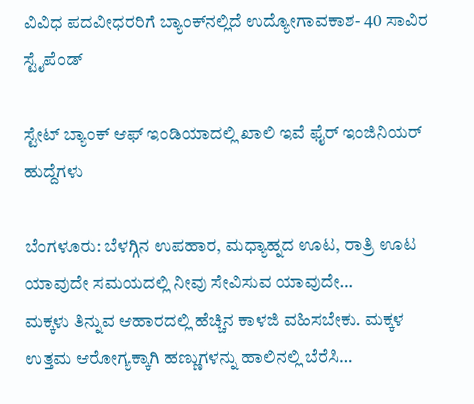ವಿವಿಧ ಪದವೀಧರರಿಗೆ ಬ್ಯಾಂಕ್‍ನಲ್ಲಿದೆ ಉದ್ಯೋಗಾವಕಾಶ- 40 ಸಾವಿರ ಸ್ಟೈಪೆಂಡ್

ಸ್ಟೇಟ್ ಬ್ಯಾಂಕ್ ಆಫ್ ಇಂಡಿಯಾದಲ್ಲಿ ಖಾಲಿ ಇವೆ ಫೈರ್ ಇಂಜಿನಿಯರ್ ಹುದ್ದೆಗಳು

ಬೆಂಗಳೂರು: ಬೆಳಗ್ಗಿನ ಉಪಹಾರ, ಮಧ್ಯಾಹ್ನದ ಊಟ, ರಾತ್ರಿ ಊಟ ಯಾವುದೇ ಸಮಯದಲ್ಲಿ ನೀವು ಸೇವಿಸುವ ಯಾವುದೇ…
ಮಕ್ಕಳು ತಿನ್ನುವ ಆಹಾರದಲ್ಲಿ ಹೆಚ್ಚಿನ ಕಾಳಜಿ ವಹಿಸಬೇಕು. ಮಕ್ಕಳ ಉತ್ತಮ ಆರೋಗ್ಯಕ್ಕಾಗಿ ಹಣ್ಣುಗಳನ್ನು ಹಾಲಿನಲ್ಲಿ ಬೆರೆಸಿ…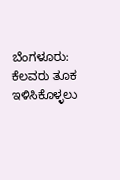ಬೆಂಗಳೂರು: ಕೆಲವರು ತೂಕ ಇಳಿಸಿಕೊಳ್ಳಲು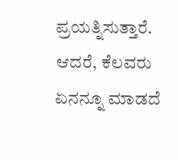ಪ್ರಯತ್ನಿಸುತ್ತಾರೆ. ಆದರೆ, ಕೆಲವರು ಏನನ್ನೂ ಮಾಡದೆ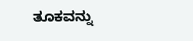ತೂಕವನ್ನು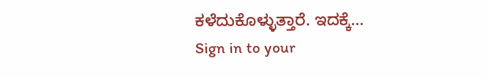ಕಳೆದುಕೊಳ್ಳುತ್ತಾರೆ. ಇದಕ್ಕೆ…
Sign in to your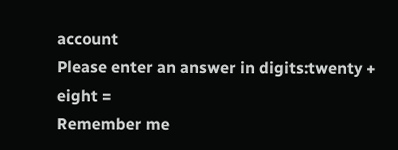account
Please enter an answer in digits:twenty + eight =
Remember me